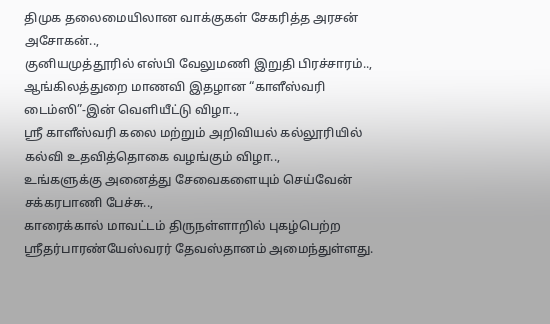திமுக தலைமையிலான வாக்குகள் சேகரித்த அரசன் அசோகன்..,
குனியமுத்தூரில் எஸ்பி வேலுமணி இறுதி பிரச்சாரம்..,
ஆங்கிலத்துறை மாணவி இதழான “காளீஸ்வரி டைம்ஸி”-இன் வெளியீட்டு விழா..,
ஸ்ரீ காளீஸ்வரி கலை மற்றும் அறிவியல் கல்லூரியில் கல்வி உதவித்தொகை வழங்கும் விழா..,
உங்களுக்கு அனைத்து சேவைகளையும் செய்வேன் சக்கரபாணி பேச்சு..,
காரைக்கால் மாவட்டம் திருநள்ளாறில் புகழ்பெற்ற ஸ்ரீதர்பாரண்யேஸ்வரர் தேவஸ்தானம் அமைந்துள்ளது.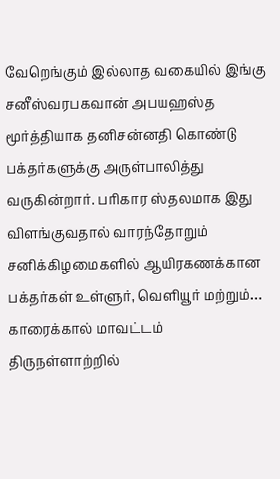வேறெங்கும் இல்லாத வகையில் இங்கு சனீஸ்வரபகவான் அபயஹஸ்த மூர்த்தியாக தனிசன்னதி கொண்டு பக்தர்களுக்கு அருள்பாலித்து வருகின்றார். பரிகார ஸ்தலமாக இது விளங்குவதால் வாரந்தோறும் சனிக்கிழமைகளில் ஆயிரகணக்கான பக்தர்கள் உள்ளுர், வெளியூர் மற்றும்…
காரைக்கால் மாவட்டம் திருநள்ளாற்றில்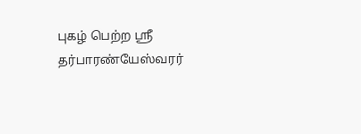புகழ் பெற்ற ஸ்ரீ தர்பாரண்யேஸ்வரர்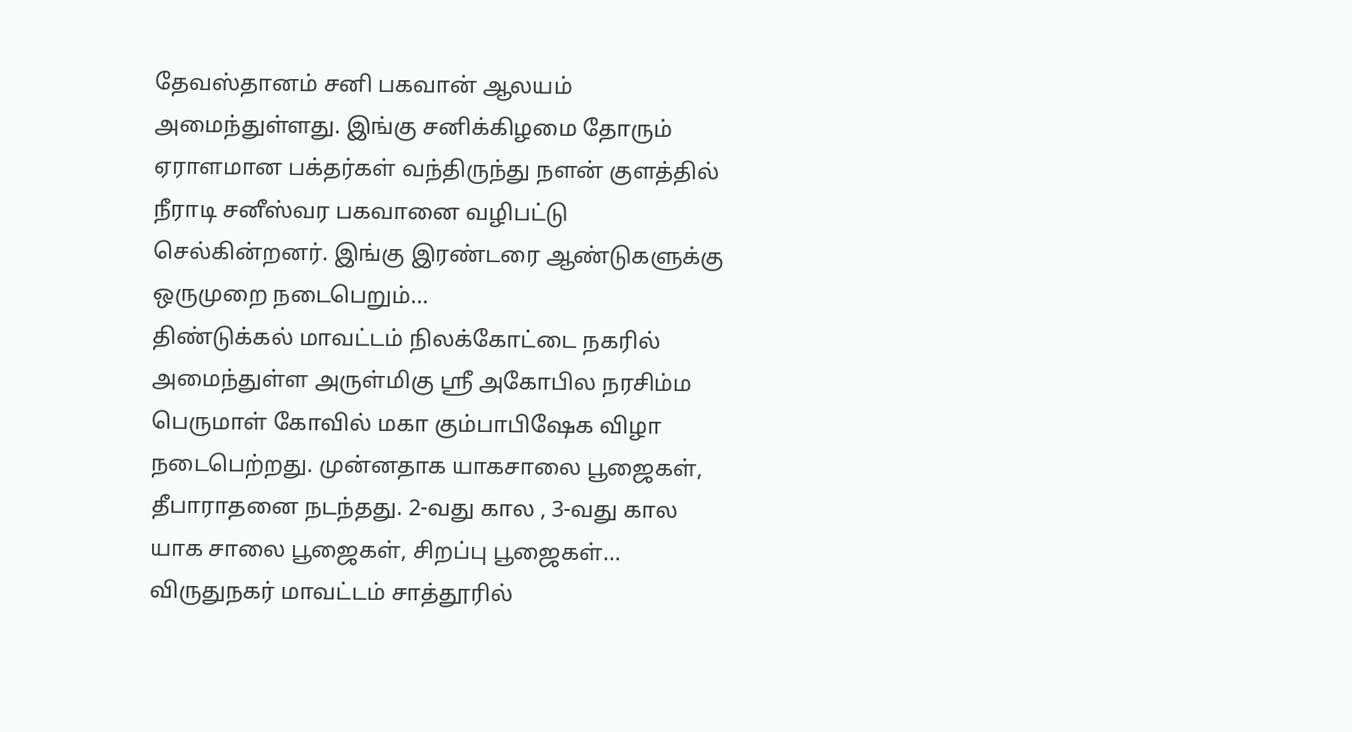தேவஸ்தானம் சனி பகவான் ஆலயம் அமைந்துள்ளது. இங்கு சனிக்கிழமை தோரும் ஏராளமான பக்தர்கள் வந்திருந்து நளன் குளத்தில் நீராடி சனீஸ்வர பகவானை வழிபட்டு செல்கின்றனர். இங்கு இரண்டரை ஆண்டுகளுக்கு ஒருமுறை நடைபெறும்…
திண்டுக்கல் மாவட்டம் நிலக்கோட்டை நகரில் அமைந்துள்ள அருள்மிகு ஸ்ரீ அகோபில நரசிம்ம பெருமாள் கோவில் மகா கும்பாபிஷேக விழா நடைபெற்றது. முன்னதாக யாகசாலை பூஜைகள், தீபாராதனை நடந்தது. 2-வது கால , 3-வது கால யாக சாலை பூஜைகள், சிறப்பு பூஜைகள்…
விருதுநகர் மாவட்டம் சாத்தூரில்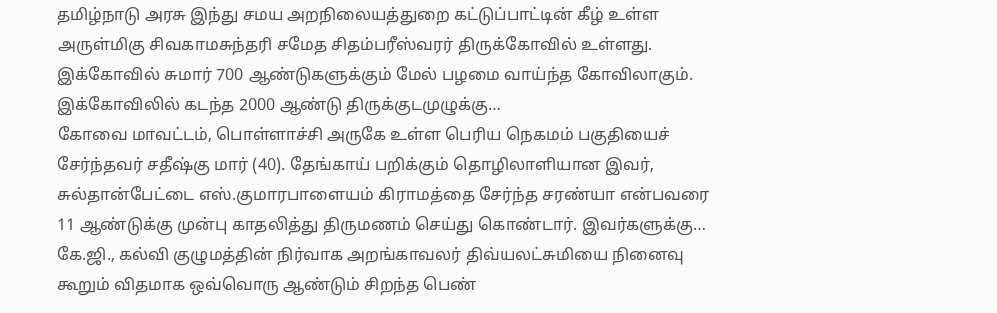தமிழ்நாடு அரசு இந்து சமய அறநிலையத்துறை கட்டுப்பாட்டின் கீழ் உள்ள அருள்மிகு சிவகாமசுந்தரி சமேத சிதம்பரீஸ்வரர் திருக்கோவில் உள்ளது. இக்கோவில் சுமார் 700 ஆண்டுகளுக்கும் மேல் பழமை வாய்ந்த கோவிலாகும். இக்கோவிலில் கடந்த 2000 ஆண்டு திருக்குடமுழுக்கு…
கோவை மாவட்டம், பொள்ளாச்சி அருகே உள்ள பெரிய நெகமம் பகுதியைச் சேர்ந்தவர் சதீஷ்கு மார் (40). தேங்காய் பறிக்கும் தொழிலாளியான இவர், சுல்தான்பேட்டை எஸ்.குமாரபாளையம் கிராமத்தை சேர்ந்த சரண்யா என்பவரை 11 ஆண்டுக்கு முன்பு காதலித்து திருமணம் செய்து கொண்டார். இவர்களுக்கு…
கே.ஜி., கல்வி குழுமத்தின் நிர்வாக அறங்காவலர் திவ்யலட்சுமியை நினைவு கூறும் விதமாக ஒவ்வொரு ஆண்டும் சிறந்த பெண்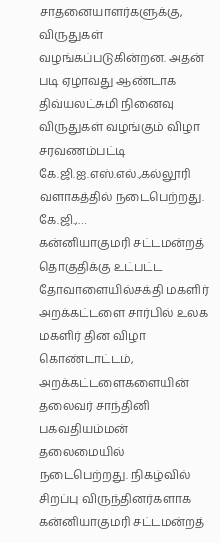சாதனையாளர்களுக்கு, விருதுகள் வழங்கப்படுகின்றன. அதன் படி ஏழாவது ஆண்டாக திவ்யலட்சுமி நினைவு விருதுகள் வழங்கும் விழா சரவணம்பட்டி கே.ஜி.ஐ.எஸ்.எல்.,கல்லூரி வளாகத்தில் நடைபெற்றது. கே.ஜி.,…
கன்னியாகுமரி சட்டமன்றத் தொகுதிக்கு உட்பட்ட தோவாளையில்சக்தி மகளிர் அறக்கட்டளை சார்பில் உலக மகளிர் தின விழா கொண்டாட்டம், அறக்கட்டளைகளையின் தலைவர் சாந்தினி பகவதியம்மன் தலைமையில் நடைபெற்றது. நிகழ்வில் சிறப்பு விருந்தினர்களாக கன்னியாகுமரி சட்டமன்றத்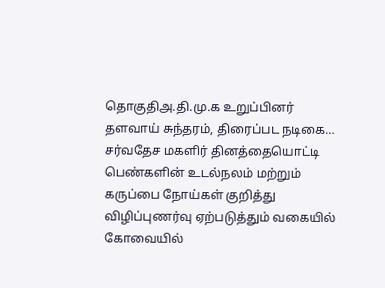தொகுதிஅ.தி.மு.க உறுப்பினர் தளவாய் சுந்தரம், திரைப்பட நடிகை…
சர்வதேச மகளிர் தினத்தையொட்டி பெண்களின் உடல்நலம் மற்றும் கருப்பை நோய்கள் குறித்து விழிப்புணர்வு ஏற்படுத்தும் வகையில் கோவையில்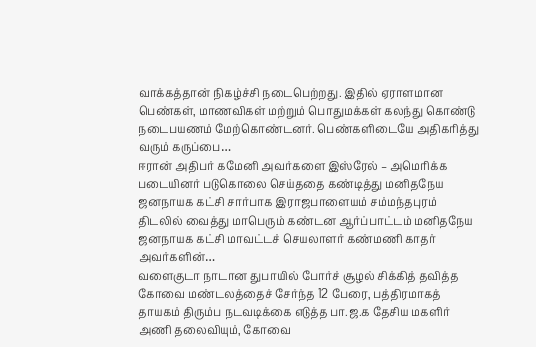வாக்கத்தான் நிகழ்ச்சி நடைபெற்றது. இதில் ஏராளமான பெண்கள், மாணவிகள் மற்றும் பொதுமக்கள் கலந்து கொண்டு நடைபயணம் மேற்கொண்டனர். பெண்களிடையே அதிகரித்து வரும் கருப்பை…
ஈரான் அதிபர் கமேனி அவர்களை இஸ்ரேல் – அமெரிக்க படையினர் படுகொலை செய்ததை கண்டித்து மனிதநேய ஜனநாயக கட்சி சார்பாக இராஜபாளையம் சம்மந்தபுரம் திடலில் வைத்து மாபெரும் கண்டன ஆர்ப்பாட்டம் மனிதநேய ஜனநாயக கட்சி மாவட்டச் செயலாளர் கண்மணி காதர் அவர்களின்…
வளைகுடா நாடான துபாயில் போர்ச் சூழல் சிக்கித் தவித்த கோவை மண்டலத்தைச் சேர்ந்த 12 பேரை, பத்திரமாகத் தாயகம் திரும்ப நடவடிக்கை எடுத்த பா.ஜ.க தேசிய மகளிர் அணி தலைவியும், கோவை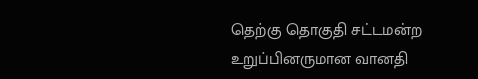தெற்கு தொகுதி சட்டமன்ற உறுப்பினருமான வானதி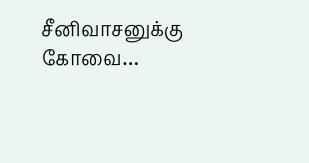சீனிவாசனுக்கு கோவை…